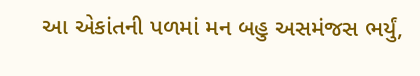આ એકાંતની પળમાં મન બહુ અસમંજસ ભર્યું,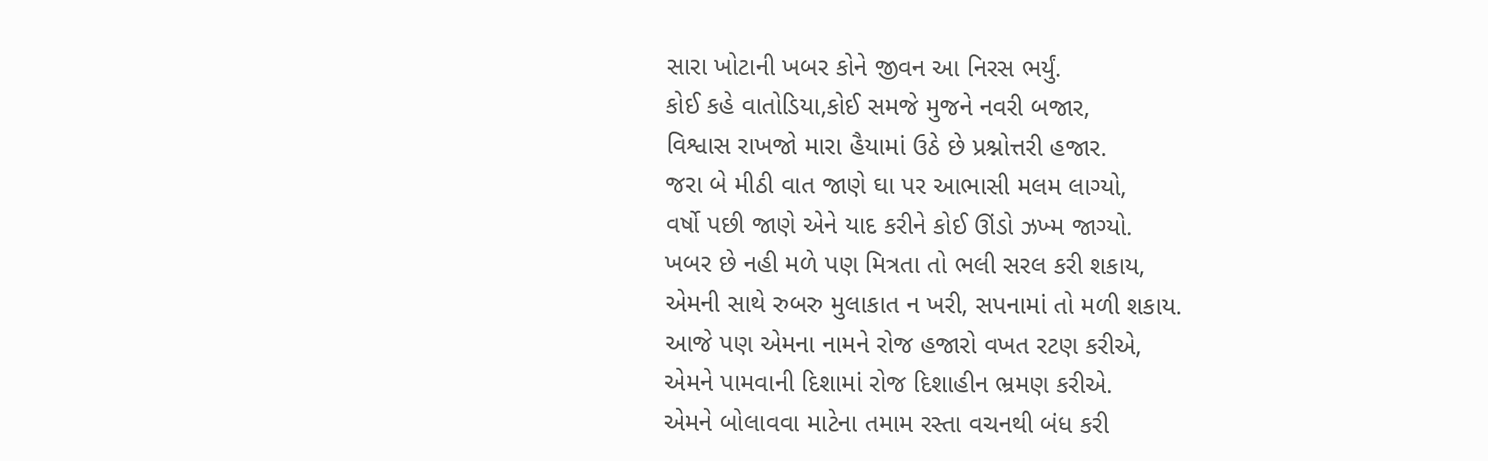સારા ખોટાની ખબર કોને જીવન આ નિરસ ભર્યું.
કોઈ કહે વાતોડિયા,કોઈ સમજે મુજને નવરી બજાર,
વિશ્વાસ રાખજો મારા હૈયામાં ઉઠે છે પ્રશ્નોત્તરી હજાર.
જરા બે મીઠી વાત જાણે ઘા પર આભાસી મલમ લાગ્યો,
વર્ષો પછી જાણે એને યાદ કરીને કોઈ ઊંડો ઝખ્મ જાગ્યો.
ખબર છે નહી મળે પણ મિત્રતા તો ભલી સરલ કરી શકાય,
એમની સાથે રુબરુ મુલાકાત ન ખરી, સપનામાં તો મળી શકાય.
આજે પણ એમના નામને રોજ હજારો વખત રટણ કરીએ,
એમને પામવાની દિશામાં રોજ દિશાહીન ભ્રમણ કરીએ.
એમને બોલાવવા માટેના તમામ રસ્તા વચનથી બંધ કરી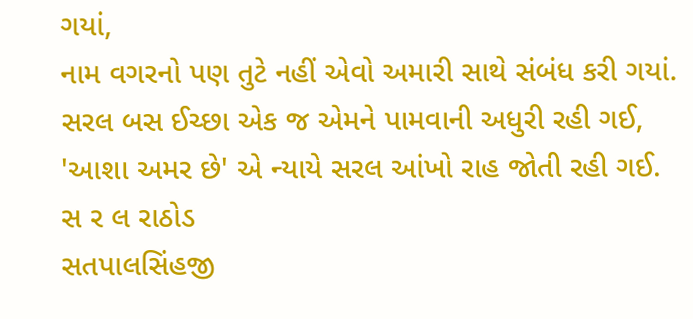ગયાં,
નામ વગરનો પણ તુટે નહીં એવો અમારી સાથે સંબંધ કરી ગયાં.
સરલ બસ ઈચ્છા એક જ એમને પામવાની અધુરી રહી ગઈ,
'આશા અમર છે' એ ન્યાયે સરલ આંખો રાહ જોતી રહી ગઈ.
સ ર લ રાઠોડ
સતપાલસિંહજી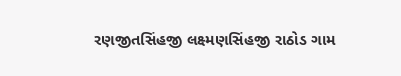રણજીતસિંહજી લક્ષ્મણસિંહજી રાઠોડ ગામ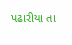પઢારીયા તા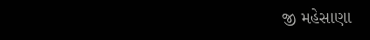જી મહેસાણા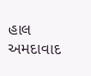હાલ અમદાવાદ